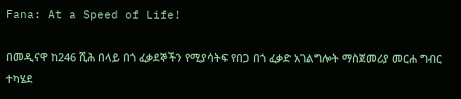Fana: At a Speed of Life!

በመዲናዋ ከ246 ሺሕ በላይ በጎ ፈቃደኞችን የሚያሳትፍ የበጋ በጎ ፈቃድ አገልግሎት ማስጀመሪያ መርሐ ግብር ተካሄደ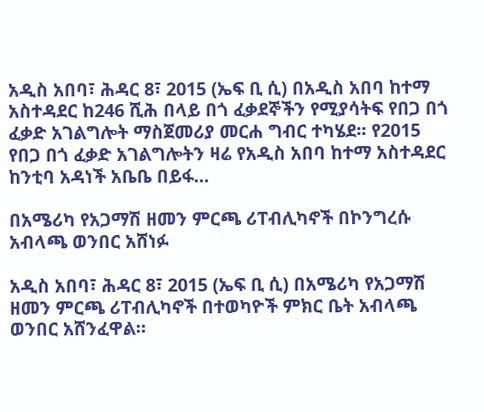አዲስ አበባ፣ ሕዳር 8፣ 2015 (ኤፍ ቢ ሲ) በአዲስ አበባ ከተማ አስተዳደር ከ246 ሺሕ በላይ በጎ ፈቃደኞችን የሚያሳትፍ የበጋ በጎ ፈቃድ አገልግሎት ማስጀመሪያ መርሐ ግብር ተካሄደ፡፡ የ2015 የበጋ በጎ ፈቃድ አገልግሎትን ዛሬ የአዲስ አበባ ከተማ አስተዳደር ከንቲባ አዳነች አቤቤ በይፋ…

በአሜሪካ የአጋማሽ ዘመን ምርጫ ሪፐብሊካኖች በኮንግረሱ አብላጫ ወንበር አሸነፉ

አዲስ አበባ፣ ሕዳር 8፣ 2015 (ኤፍ ቢ ሲ) በአሜሪካ የአጋማሽ ዘመን ምርጫ ሪፐብሊካኖች በተወካዮች ምክር ቤት አብላጫ ወንበር አሸንፈዋል።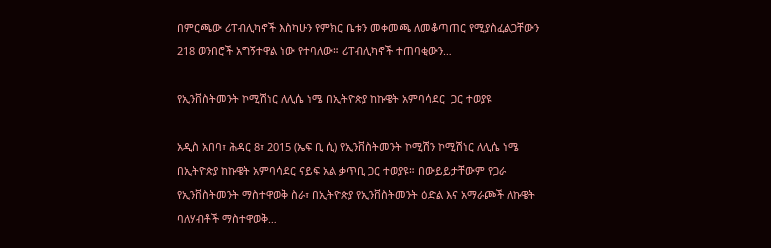በምርጫው ሪፐብሊካኖች እስካሁን የምክር ቤቱን መቀመጫ ለመቆጣጠር የሚያስፈልጋቸውን 218 ወንበሮች አግኝተዋል ነው የተባለው። ሪፐብሊካኖች ተጠባቂውን…

የኢንቨስትመንት ኮሚሽነር ለሊሴ ነሜ በኢትዮጵያ ከኩዌት አምባሳደር  ጋር ተወያዩ

አዲስ አበባ፣ ሕዳር 8፣ 2015 (ኤፍ ቢ ሲ) የኢንቨስትመንት ኮሚሽን ኮሚሽነር ለሊሴ ነሜ በኢትዮጵያ ከኩዌት አምባሳደር ናይፍ አል ቃጥቢ ጋር ተወያዩ። በውይይታቸውም የጋራ የኢንቨስትመንት ማስተዋወቅ ስራ፣ በኢትዮጵያ የኢንቨስትመንት ዕድል እና አማራጮች ለኩዌት ባለሃብቶች ማስተዋወቅ…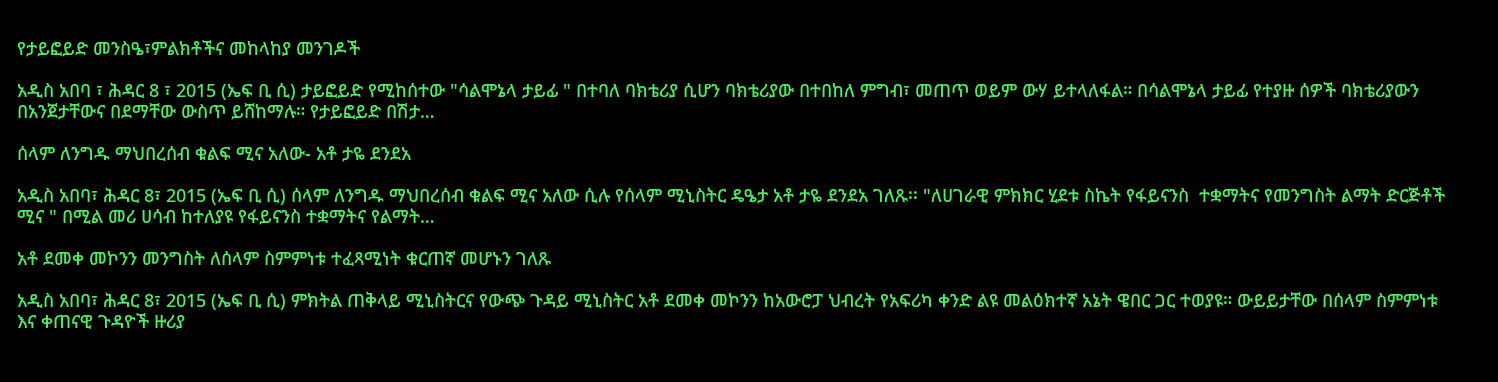የታይፎይድ መንስዔ፣ምልክቶችና መከላከያ መንገዶች

አዲስ አበባ ፣ ሕዳር 8 ፣ 2015 (ኤፍ ቢ ሲ) ታይፎይድ የሚከሰተው "ሳልሞኔላ ታይፊ " በተባለ ባክቴሪያ ሲሆን ባክቴሪያው በተበከለ ምግብ፣ መጠጥ ወይም ውሃ ይተላለፋል። በሳልሞኔላ ታይፊ የተያዙ ሰዎች ባክቴሪያውን በአንጀታቸውና በደማቸው ውስጥ ይሸከማሉ። የታይፎይድ በሽታ…

ሰላም ለንግዱ ማህበረሰብ ቁልፍ ሚና አለው- አቶ ታዬ ደንደአ

አዲስ አበባ፣ ሕዳር 8፣ 2015 (ኤፍ ቢ ሲ) ሰላም ለንግዱ ማህበረሰብ ቁልፍ ሚና አለው ሲሉ የሰላም ሚኒስትር ዴዔታ አቶ ታዬ ደንደአ ገለጹ፡፡ "ለሀገራዊ ምክክር ሂደቱ ስኬት የፋይናንስ  ተቋማትና የመንግስት ልማት ድርጅቶች ሚና " በሚል መሪ ሀሳብ ከተለያዩ የፋይናንስ ተቋማትና የልማት…

አቶ ደመቀ መኮንን መንግስት ለሰላም ስምምነቱ ተፈጻሚነት ቁርጠኛ መሆኑን ገለጹ

አዲስ አበባ፣ ሕዳር 8፣ 2015 (ኤፍ ቢ ሲ) ምክትል ጠቅላይ ሚኒስትርና የውጭ ጉዳይ ሚኒስትር አቶ ደመቀ መኮንን ከአውሮፓ ህብረት የአፍሪካ ቀንድ ልዩ መልዕክተኛ አኔት ዌበር ጋር ተወያዩ። ውይይታቸው በሰላም ስምምነቱ እና ቀጠናዊ ጉዳዮች ዙሪያ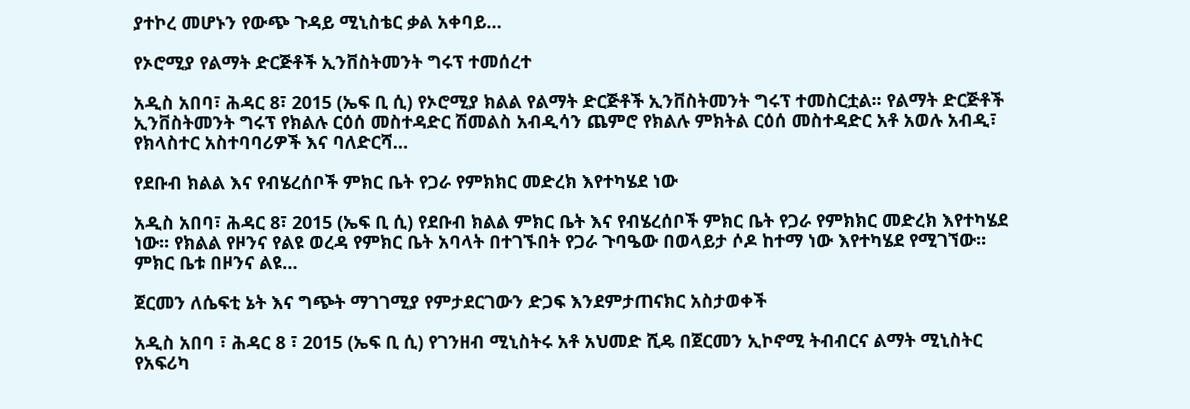ያተኮረ መሆኑን የውጭ ጉዳይ ሚኒስቴር ቃል አቀባይ…

የኦሮሚያ የልማት ድርጅቶች ኢንቨስትመንት ግሩፕ ተመሰረተ

አዲስ አበባ፣ ሕዳር 8፣ 2015 (ኤፍ ቢ ሲ) የኦሮሚያ ክልል የልማት ድርጅቶች ኢንቨስትመንት ግሩፕ ተመስርቷል፡፡ የልማት ድርጅቶች ኢንቨስትመንት ግሩፕ የክልሉ ርዕሰ መስተዳድር ሽመልስ አብዲሳን ጨምሮ የክልሉ ምክትል ርዕሰ መስተዳድር አቶ አወሉ አብዲ፣ የክላስተር አስተባባሪዎች እና ባለድርሻ…

የደቡብ ክልል እና የብሄረሰቦች ምክር ቤት የጋራ የምክክር መድረክ እየተካሄደ ነው

አዲስ አበባ፣ ሕዳር 8፣ 2015 (ኤፍ ቢ ሲ) የደቡብ ክልል ምክር ቤት እና የብሄረሰቦች ምክር ቤት የጋራ የምክክር መድረክ እየተካሄደ ነው፡፡ የክልል የዞንና የልዩ ወረዳ የምክር ቤት አባላት በተገኙበት የጋራ ጉባዔው በወላይታ ሶዶ ከተማ ነው እየተካሄደ የሚገኘው። ምክር ቤቱ በዞንና ልዩ…

ጀርመን ለሴፍቲ ኔት እና ግጭት ማገገሚያ የምታደርገውን ድጋፍ እንደምታጠናክር አስታወቀች

አዲስ አበባ ፣ ሕዳር 8 ፣ 2015 (ኤፍ ቢ ሲ) የገንዘብ ሚኒስትሩ አቶ አህመድ ሺዴ በጀርመን ኢኮኖሚ ትብብርና ልማት ሚኒስትር የአፍሪካ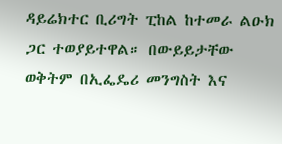ዳይሬክተር ቢሪግት ፒከል ከተመራ ልዑክ ጋር ተወያይተዋል። በውይይታቸው ወቅትም በኢፌዴሪ መንግስት እና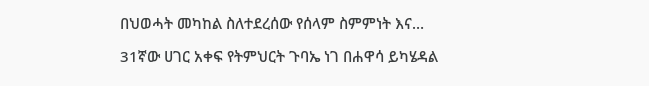በህወሓት መካከል ስለተደረሰው የሰላም ስምምነት እና…

31ኛው ሀገር አቀፍ የትምህርት ጉባኤ ነገ በሐዋሳ ይካሄዳል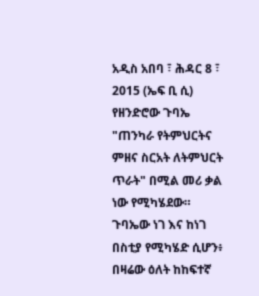አዲስ አበባ ፣ ሕዳር 8 ፣ 2015 (ኤፍ ቢ ሲ) የዘንድሮው ጉባኤ "ጠንካራ የትምህርትና ምዘና ስርአት ለትምህርት ጥራት" በሚል መሪ ቃል ነው የሚካሄደው። ጉባኤው ነገ እና ከነገ በስቲያ የሚካሄድ ሲሆን፥ በዛሬው ዕለት ከከፍተኛ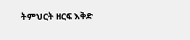ትምህርት ዘርፍ እቅድ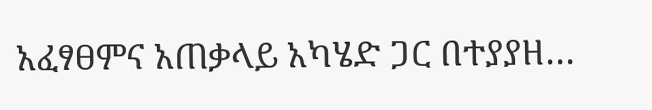አፈፃፀምና አጠቃላይ አካሄድ ጋር በተያያዘ…